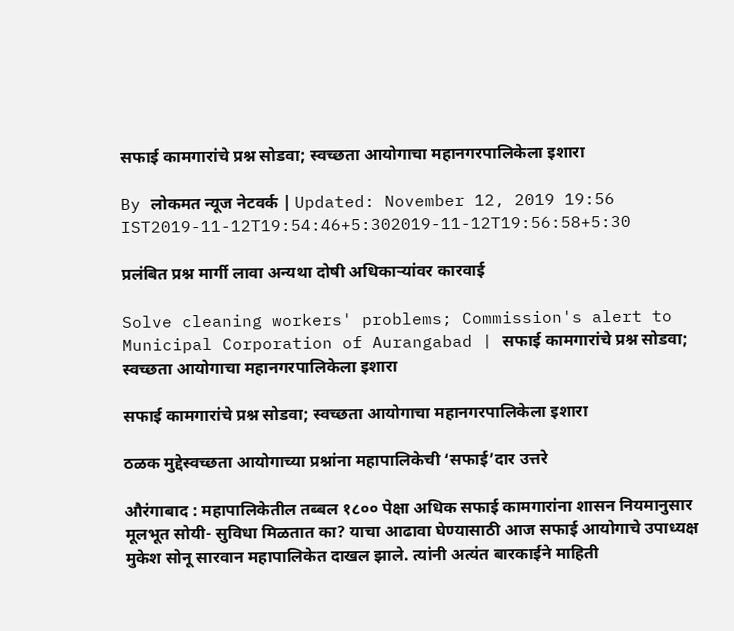सफाई कामगारांचे प्रश्न सोडवा; स्वच्छता आयोगाचा महानगरपालिकेला इशारा

By लोकमत न्यूज नेटवर्क | Updated: November 12, 2019 19:56 IST2019-11-12T19:54:46+5:302019-11-12T19:56:58+5:30

प्रलंबित प्रश्न मार्गी लावा अन्यथा दोषी अधिकाऱ्यांवर कारवाई

Solve cleaning workers' problems; Commission's alert to Municipal Corporation of Aurangabad | सफाई कामगारांचे प्रश्न सोडवा; स्वच्छता आयोगाचा महानगरपालिकेला इशारा

सफाई कामगारांचे प्रश्न सोडवा; स्वच्छता आयोगाचा महानगरपालिकेला इशारा

ठळक मुद्देस्वच्छता आयोगाच्या प्रश्नांना महापालिकेची ‘सफाई’दार उत्तरे

औरंगाबाद : महापालिकेतील तब्बल १८०० पेक्षा अधिक सफाई कामगारांना शासन नियमानुसार मूलभूत सोयी- सुविधा मिळतात का? याचा आढावा घेण्यासाठी आज सफाई आयोगाचे उपाध्यक्ष मुकेश सोनू सारवान महापालिकेत दाखल झाले. त्यांनी अत्यंत बारकाईने माहिती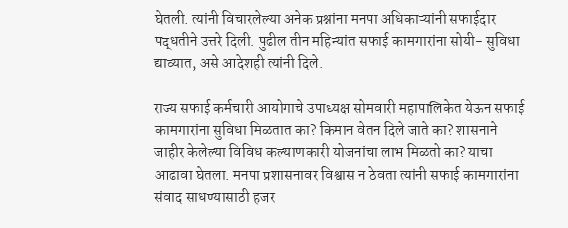घेतली. त्यांनी विचारलेल्या अनेक प्रश्नांना मनपा अधिकाऱ्यांनी सफाईदार पद्धतीने उत्तरे दिली. पुढील तीन महिन्यांत सफाई कामगारांना सोयी- सुविधा द्याव्यात, असे आदेशही त्यांनी दिले.

राज्य सफाई कर्मचारी आयोगाचे उपाध्यक्ष सोमवारी महापालिकेत येऊन सफाई कामगारांना सुविधा मिळतात का? किमान वेतन दिले जाते का? शासनाने जाहीर केलेल्या विविध कल्याणकारी योजनांचा लाभ मिळतो का? याचा आढावा घेतला. मनपा प्रशासनावर विश्वास न ठेवता त्यांनी सफाई कामगारांना संवाद साधण्यासाठी हजर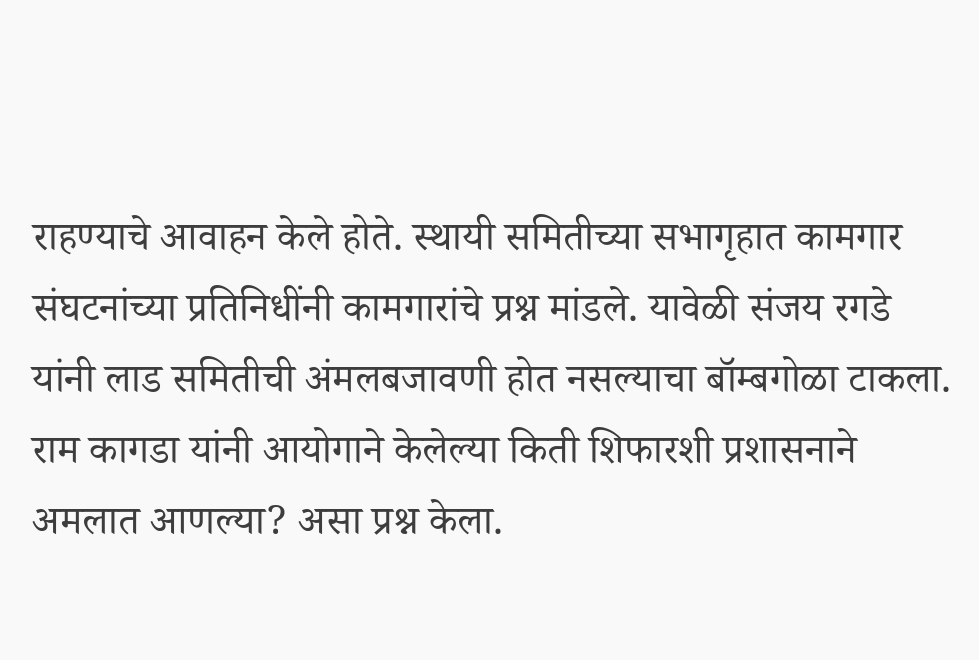राहण्याचे आवाहन केले होते. स्थायी समितीच्या सभागृहात कामगार संघटनांच्या प्रतिनिधींनी कामगारांचे प्रश्न मांडले. यावेळी संजय रगडे यांनी लाड समितीची अंमलबजावणी होत नसल्याचा बॉम्बगोळा टाकला. राम कागडा यांनी आयोगाने केलेल्या किती शिफारशी प्रशासनाने अमलात आणल्या? असा प्रश्न केला.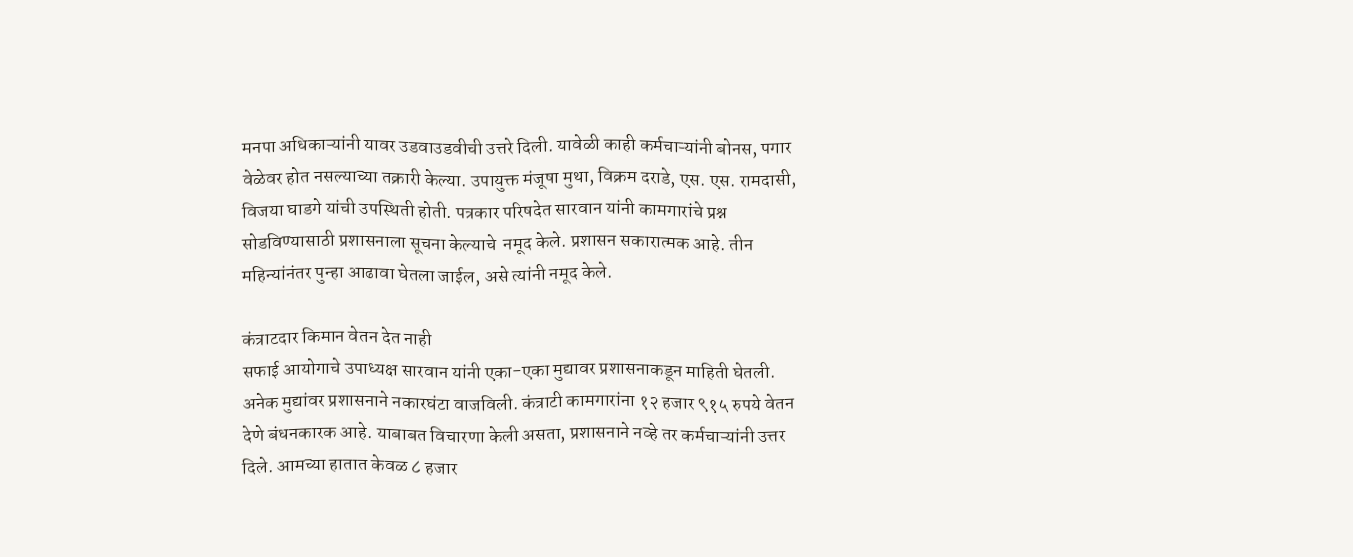मनपा अधिकाऱ्यांनी यावर उडवाउडवीची उत्तरे दिली. यावेळी काही कर्मचाऱ्यांनी बोनस, पगार वेळेवर होत नसल्याच्या तक्रारी केल्या. उपायुक्त मंजूषा मुथा, विक्रम दराडे, एस. एस. रामदासी, विजया घाडगे यांची उपस्थिती होती. पत्रकार परिषदेत सारवान यांनी कामगारांचे प्रश्न सोडविण्यासाठी प्रशासनाला सूचना केल्याचे  नमूद केले. प्रशासन सकारात्मक आहे. तीन महिन्यांनंतर पुन्हा आढावा घेतला जाईल, असे त्यांनी नमूद केले.

कंत्राटदार किमान वेतन देत नाही
सफाई आयोगाचे उपाध्यक्ष सारवान यांनी एका-एका मुद्यावर प्रशासनाकडून माहिती घेतली. अनेक मुद्यांवर प्रशासनाने नकारघंटा वाजविली. कंत्राटी कामगारांना १२ हजार ९१५ रुपये वेतन देणे बंधनकारक आहे. याबाबत विचारणा केली असता, प्रशासनाने नव्हे तर कर्मचाऱ्यांनी उत्तर दिले. आमच्या हातात केवळ ८ हजार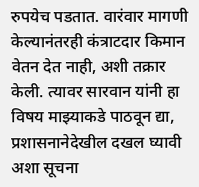रुपयेच पडतात. वारंवार मागणी केल्यानंतरही कंत्राटदार किमान वेतन देत नाही, अशी तक्रार केली. त्यावर सारवान यांनी हा विषय माझ्याकडे पाठवून द्या, प्रशासनानेदेखील दखल घ्यावी अशा सूचना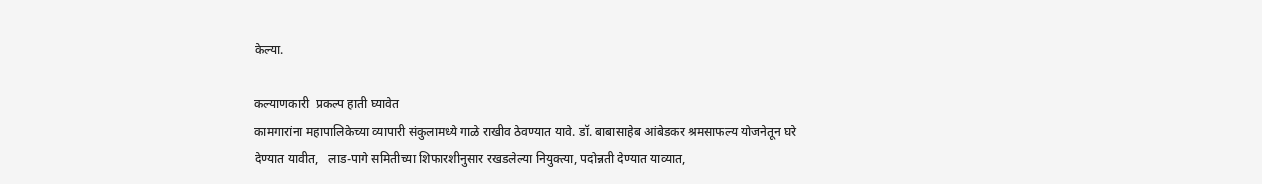केल्या.

कल्याणकारी  प्रकल्प हाती घ्यावेत
कामगारांना महापालिकेच्या व्यापारी संकुलामध्ये गाळे राखीव ठेवण्यात यावे. डॉ. बाबासाहेब आंबेडकर श्रमसाफल्य योजनेतून घरे देण्यात यावीत,   लाड-पागे समितीच्या शिफारशीनुसार रखडलेल्या नियुक्त्या, पदोन्नती देण्यात याव्यात,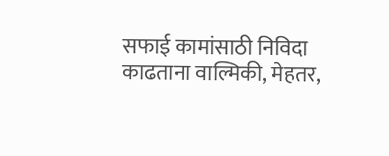सफाई कामांसाठी निविदा काढताना वाल्मिकी, मेहतर,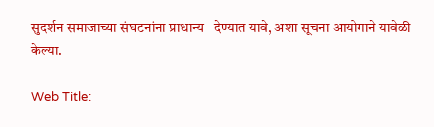सुदर्शन समाजाच्या संघटनांना प्राधान्य   देण्यात यावे, अशा सूचना आयोगाने यावेळी केल्या.

Web Title: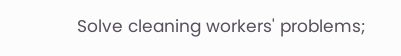Solve cleaning workers' problems;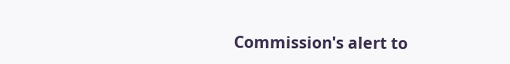Commission's alert to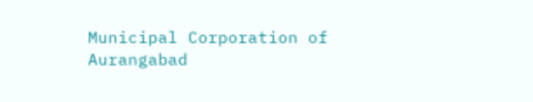Municipal Corporation of Aurangabad